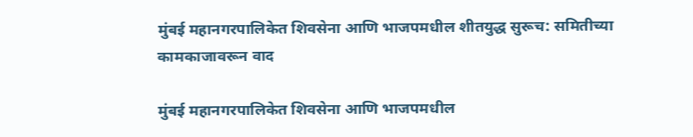मुंबई महानगरपालिकेत शिवसेना आणि भाजपमधील शीतयुद्ध सुरूच: समितीच्या कामकाजावरून वाद

मुंबई महानगरपालिकेत शिवसेना आणि भाजपमधील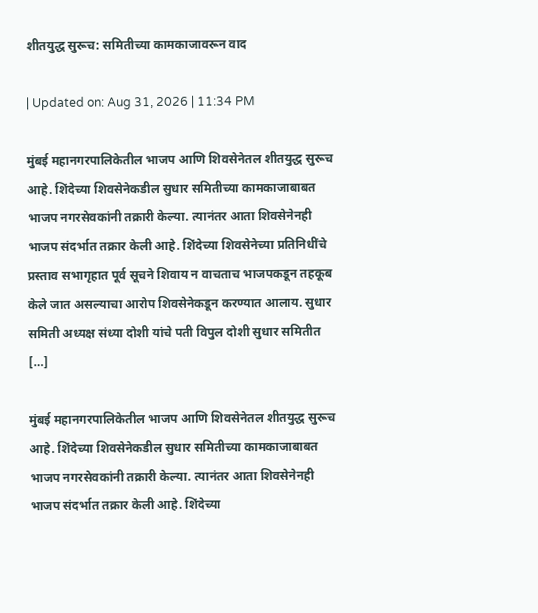शीतयुद्ध सुरूच: समितीच्या कामकाजावरून वाद

| Updated on: Aug 31, 2026 | 11:34 PM

मुंबई महानगरपालिकेतील भाजप आणि शिवसेनेतल शीतयुद्ध सुरूच आहे. शिंदेच्या शिवसेनेकडील सुधार समितीच्या कामकाजाबाबत भाजप नगरसेवकांनी तक्रारी केल्या. त्यानंतर आता शिवसेनेनही भाजप संदर्भात तक्रार केली आहे. शिंदेच्या शिवसेनेच्या प्रतिनिधींचे प्रस्ताव सभागृहात पूर्व सूचने शिवाय न वाचताच भाजपकडून तहकूब केले जात असल्याचा आरोप शिवसेनेकडून करण्यात आलाय. सुधार समिती अध्यक्ष संध्या दोशी यांचे पती विपुल दोशी सुधार समितीत […]

मुंबई महानगरपालिकेतील भाजप आणि शिवसेनेतल शीतयुद्ध सुरूच आहे. शिंदेच्या शिवसेनेकडील सुधार समितीच्या कामकाजाबाबत भाजप नगरसेवकांनी तक्रारी केल्या. त्यानंतर आता शिवसेनेनही भाजप संदर्भात तक्रार केली आहे. शिंदेच्या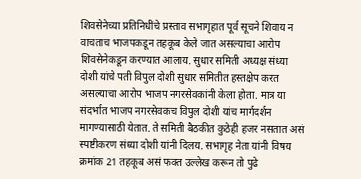शिवसेनेच्या प्रतिनिधींचे प्रस्ताव सभागृहात पूर्व सूचने शिवाय न वाचताच भाजपकडून तहकूब केले जात असल्याचा आरोप शिवसेनेकडून करण्यात आलाय. सुधार समिती अध्यक्ष संध्या दोशी यांचे पती विपुल दोशी सुधार समितीत हस्तक्षेप करत असल्याचा आरोप भाजप नगरसेवकांनी केला होता. मात्र या संदर्भात भाजप नगरसेवकच विपुल दोशी यांच मार्गदर्शन मागण्यासाठी येतात. ते समिती बैठकीत कुठेही हजर नसतात असं स्पष्टीकरण संध्या दोशी यांनी दिलय. सभागृह नेता यांनी विषय क्रमांक 21 तहकूब असं फक्त उल्लेख करून तो पुढे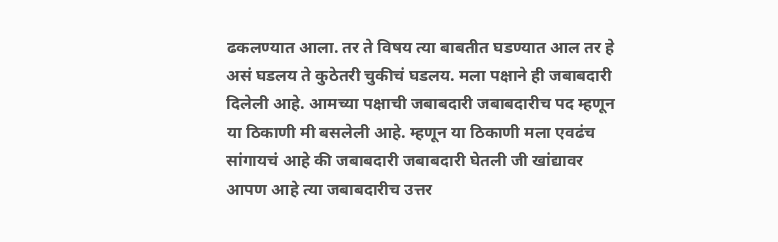ढकलण्यात आला. तर ते विषय त्या बाबतीत घडण्यात आल तर हे असं घडलय ते कुठेतरी चुकीचं घडलय. मला पक्षाने ही जबाबदारी दिलेली आहे. आमच्या पक्षाची जबाबदारी जबाबदारीच पद म्हणून या ठिकाणी मी बसलेली आहे. म्हणून या ठिकाणी मला एवढंच सांगायचं आहे की जबाबदारी जबाबदारी घेतली जी खांद्यावर आपण आहे त्या जबाबदारीच उत्तर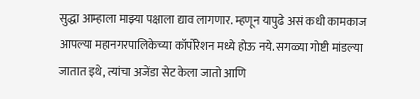सुद्धा आम्हाला माझ्या पक्षाला द्याव लागणार. म्हणून यापुढे असं कधी कामकाज आपल्या महानगरपालिकेच्या कॉर्पोरेशन मध्ये होऊ नये. सगळ्या गोष्टी मांडल्या जातात इथे, त्यांचा अजेंडा सेट केला जातो आणि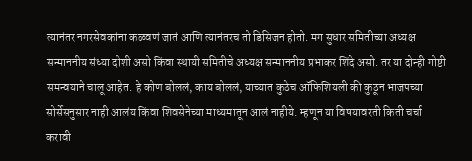त्यानंतर नगरसेवकांना कळवणं जातं आणि त्यानंतरच तो डिसिजन होतो. मग सुधार समितीच्या अध्यक्ष सन्माननीय संध्या दोशी असो किंवा स्थायी समितीचे अध्यक्ष सन्माननीय प्रभाकर शिंदे असो. तर या दोन्ही गोष्टी समन्वयाने चालू आहेत. हे कोण बोललं, काय बोललं, याच्यात कुठेच ऑफिशियली की कुठून भाजपच्या सोर्सेसनुसार नाही आलंय किंवा शिवसेनेच्या माध्यमातून आलं नाहीये. म्हणून या विषयावरती किती चर्चा करावी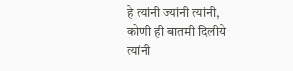हे त्यांनी ज्यांनी त्यांनी, कोणी ही बातमी दिलीये त्यांनी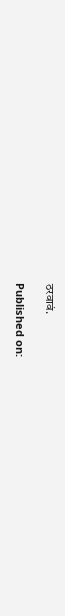ठरवावं.

Published on: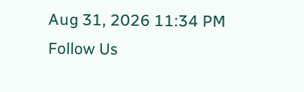Aug 31, 2026 11:34 PM
Follow Us